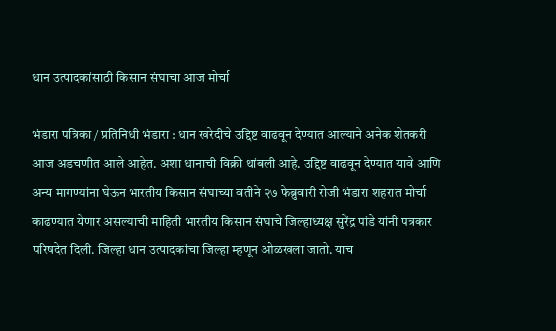धान उत्पादकांसाठी किसान संघाचा आज मोर्चा

भंडारा पत्रिका / प्रतिनिधी भंडारा : धान खरेदीचे उद्दिष्ट वाढवून देण्यात आल्याने अनेक शेतकरी आज अडचणीत आले आहेत. अशा धानाची विक्री थांबली आहे. उद्दिष्ट वाढवून देण्यात यावे आणि अन्य मागण्यांना घेऊन भारतीय किसान संघाच्या वतीने २७ फेब्रुवारी रोजी भंडारा शहरात मोर्चा काढण्यात येणार असल्याची माहिती भारतीय किसान संघाचे जिल्हाध्यक्ष सुरेंद्र पांडे यांनी पत्रकार परिषदेत दिली. जिल्हा धान उत्पादकांचा जिल्हा म्हणून ओळखला जातो. याच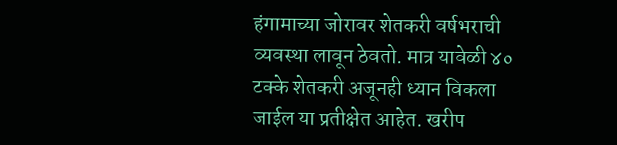हंगामाच्या जोरावर शेतकरी वर्षभराची व्यवस्था लावून ठेवतो. मात्र यावेळी ४० टक्के शेतकरी अजूनही ध्यान विकला जाईल या प्रतीक्षेत आहेत. खरीप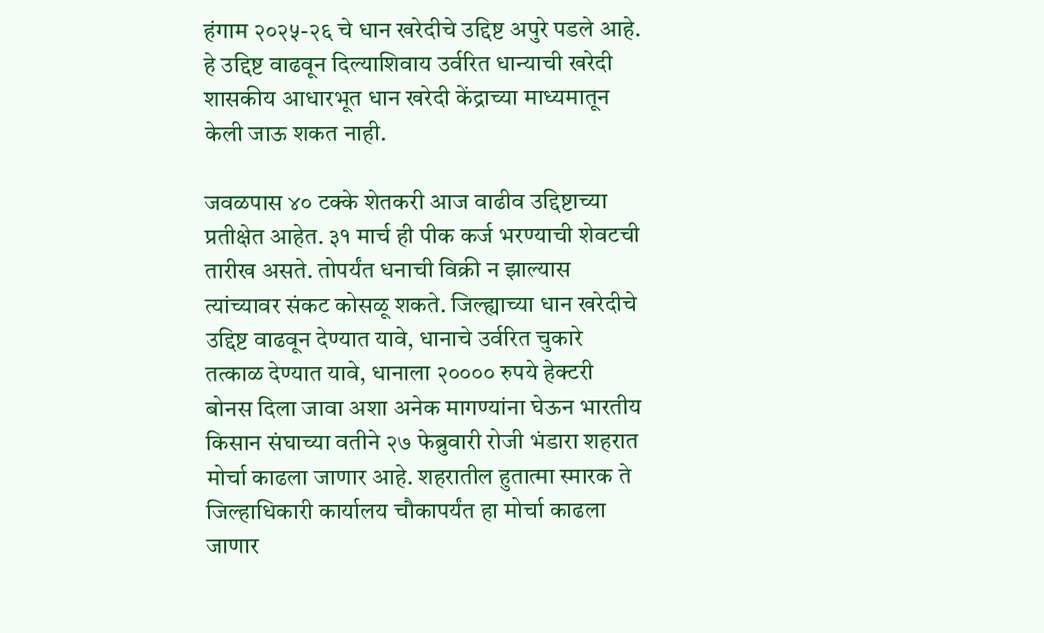हंगाम २०२५-२६ चे धान खरेदीचे उद्दिष्ट अपुरे पडले आहे. हे उद्दिष्ट वाढवून दिल्याशिवाय उर्वरित धान्याची खरेदी शासकीय आधारभूत धान खरेदी केंद्राच्या माध्यमातून केली जाऊ शकत नाही.

जवळपास ४० टक्के शेतकरी आज वाढीव उद्दिष्टाच्या प्रतीक्षेत आहेत. ३१ मार्च ही पीक कर्ज भरण्याची शेवटची तारीख असते. तोपर्यंत धनाची विक्री न झाल्यास त्यांच्यावर संकट कोसळू शकते. जिल्ह्याच्या धान खरेदीचे उद्दिष्ट वाढवून देण्यात यावे, धानाचे उर्वरित चुकारे तत्काळ देण्यात यावे, धानाला २०००० रुपये हेक्टरी बोनस दिला जावा अशा अनेक मागण्यांना घेऊन भारतीय किसान संघाच्या वतीने २७ फेब्रुवारी रोजी भंडारा शहरात मोर्चा काढला जाणार आहे. शहरातील हुतात्मा स्मारक ते जिल्हाधिकारी कार्यालय चौकापर्यंत हा मोर्चा काढला जाणार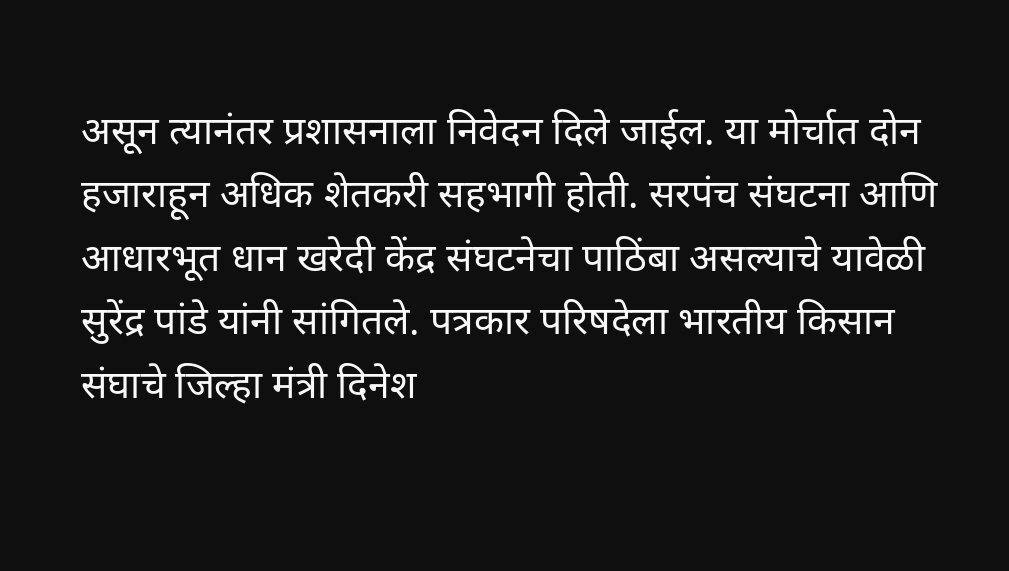असून त्यानंतर प्रशासनाला निवेदन दिले जाईल. या मोर्चात दोन हजाराहून अधिक शेतकरी सहभागी होती. सरपंच संघटना आणि आधारभूत धान खरेदी केंद्र संघटनेचा पाठिंबा असल्याचे यावेळी सुरेंद्र पांडे यांनी सांगितले. पत्रकार परिषदेला भारतीय किसान संघाचे जिल्हा मंत्री दिनेश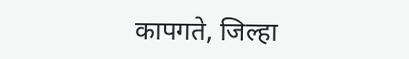कापगते, जिल्हा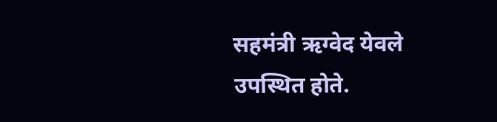सहमंत्री ऋग्वेद येवले उपस्थित होते.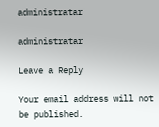administratar

administratar

Leave a Reply

Your email address will not be published.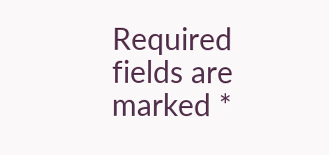Required fields are marked *